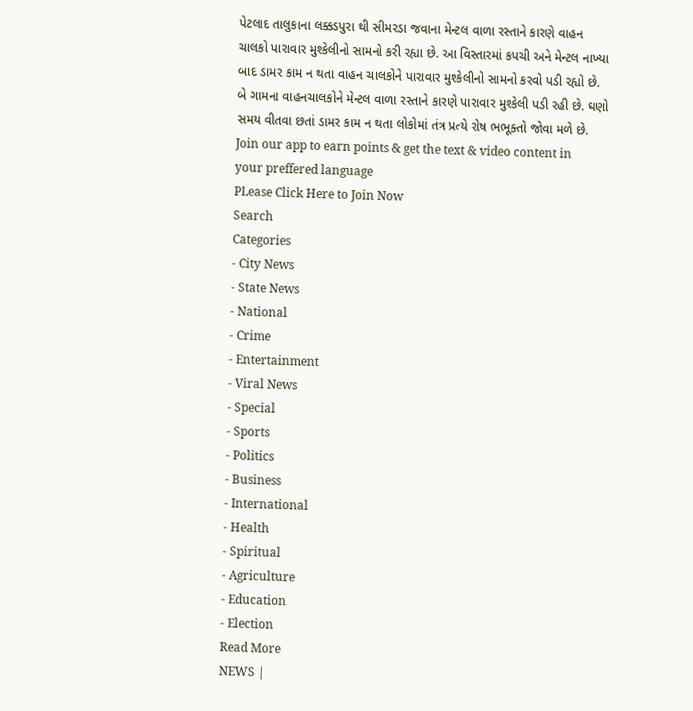પેટલાદ તાલુકાના લક્કડપુરા થી સીમરડા જવાના મેન્ટલ વાળા રસ્તાને કારણે વાહન ચાલકો પારાવાર મુશ્કેલીનો સામનો કરી રહ્યા છે. આ વિસ્તારમાં કપચી અને મેન્ટલ નાખ્યા બાદ ડામર કામ ન થતા વાહન ચાલકોને પારાવાર મુશ્કેલીનો સામનો કરવો પડી રહ્યો છે. બે ગામના વાહનચાલકોને મેન્ટલ વાળા રસ્તાને કારણે પારાવાર મુશ્કેલી પડી રહી છે. ઘણો સમય વીતવા છતાં ડામર કામ ન થતા લોકોમાં તંત્ર પ્રત્યે રોષ ભભૂક્તો જોવા મળે છે.
Join our app to earn points & get the text & video content in your preffered language
PLease Click Here to Join Now
Search
Categories
- City News
- State News
- National
- Crime
- Entertainment
- Viral News
- Special
- Sports
- Politics
- Business
- International
- Health
- Spiritual
- Agriculture
- Education
- Election
Read More
NEWS |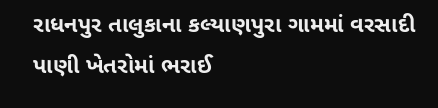રાધનપુર તાલુકાના કલ્યાણપુરા ગામમાં વરસાદી પાણી ખેતરોમાં ભરાઈ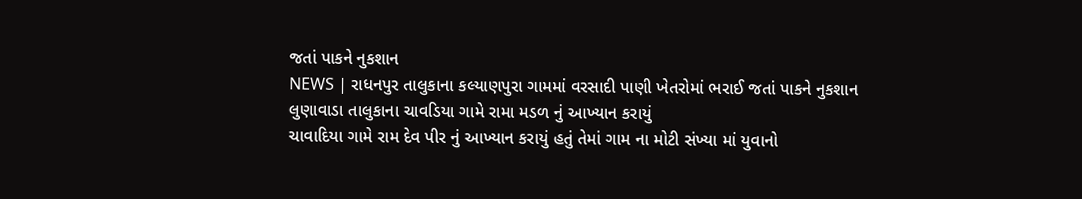જતાં પાકને નુકશાન
NEWS | રાધનપુર તાલુકાના કલ્યાણપુરા ગામમાં વરસાદી પાણી ખેતરોમાં ભરાઈ જતાં પાકને નુકશાન
લુણાવાડા તાલુકાના ચાવડિયા ગામે રામા મડળ નું આખ્યાન કરાયું
ચાવાદિયા ગામે રામ દેવ પીર નું આખ્યાન કરાયું હતું તેમાં ગામ ના મોટી સંખ્યા માં યુવાનો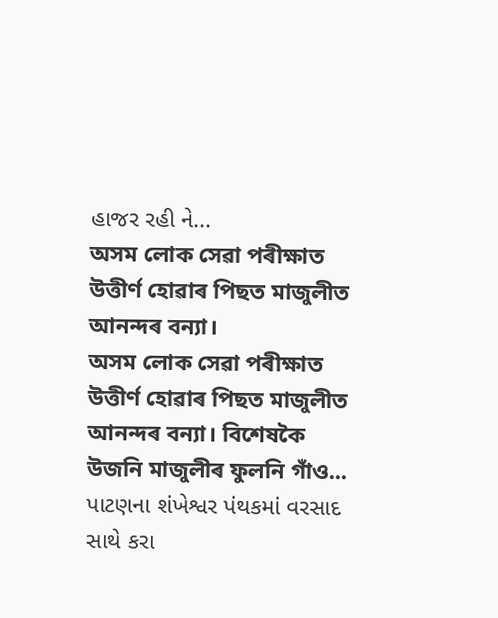હાજર રહી ને...
অসম লোক সেৱা পৰীক্ষাত উত্তীৰ্ণ হোৱাৰ পিছত মাজুলীত আনন্দৰ বন্যা।
অসম লোক সেৱা পৰীক্ষাত উত্তীৰ্ণ হোৱাৰ পিছত মাজুলীত আনন্দৰ বন্যা। বিশেষকৈ উজনি মাজুলীৰ ফুলনি গাঁও...
પાટણના શંખેશ્વર પંથકમાં વરસાદ સાથે કરા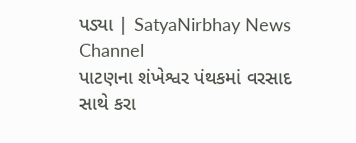પડ્યા | SatyaNirbhay News Channel
પાટણના શંખેશ્વર પંથકમાં વરસાદ સાથે કરા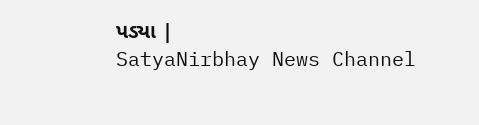પડ્યા |
SatyaNirbhay News Channel